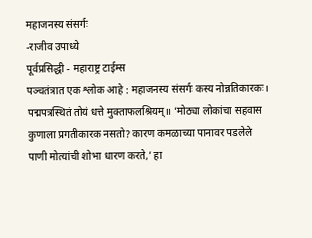महाजनस्य संसर्गः
-राजीव उपाध्ये
पूर्वप्रसिद्धी - महाराष्ट्र टाईम्स
पञ्चतंत्रात एक श्लोक आहे : महाजनस्य संसर्गः कस्य नोन्नतिकारकः। पद्मपत्रस्थितं तोयं धत्ते मुक्ताफलश्रियम्॥ ‘मोठ्या लोकांचा सहवास कुणाला प्रगतीकारक नसतो? कारण कमळाच्या पानावर पडलेले पाणी मोत्यांची शोभा धारण करते,’ हा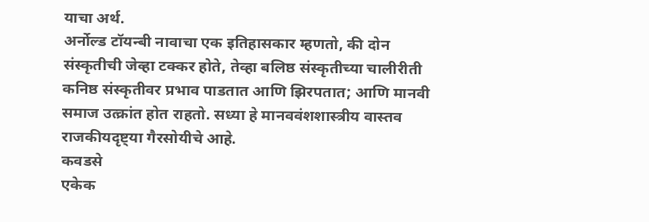याचा अर्थ.
अर्नोल्ड टॉयन्बी नावाचा एक इतिहासकार म्हणतो, की दोन संस्कृतीची जेव्हा टक्कर होते, तेव्हा बलिष्ठ संस्कृतीच्या चालीरीती कनिष्ठ संस्कृतीवर प्रभाव पाडतात आणि झिरपतात; आणि मानवी समाज उत्क्रांत होत राहतो. सध्या हे मानववंशशास्त्रीय वास्तव राजकीयदृष्ट्या गैरसोयीचे आहे.
कवडसे
एकेक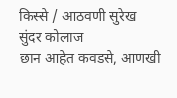किस्से / आठवणी सुरेख
सुंदर कोलाज
छान आहेत कवडसे, आणखी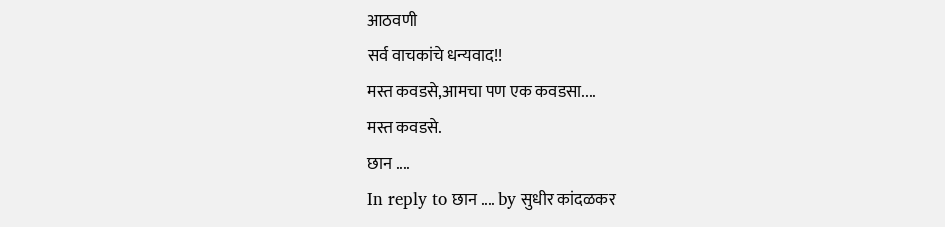आठवणी
सर्व वाचकांचे धन्यवाद!!
मस्त कवडसे,आमचा पण एक कवडसा....
मस्त कवडसे.
छान ....
In reply to छान .... by सुधीर कांदळकर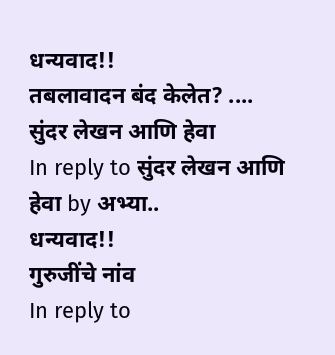धन्यवाद!!
तबलावादन बंद केलेत? ....
सुंदर लेखन आणि हेवा
In reply to सुंदर लेखन आणि हेवा by अभ्या..
धन्यवाद!!
गुरुजींचे नांव
In reply to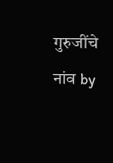गुरुजींचे नांव by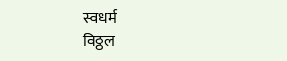स्वधर्म
विठ्ठल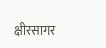क्षीरसागर